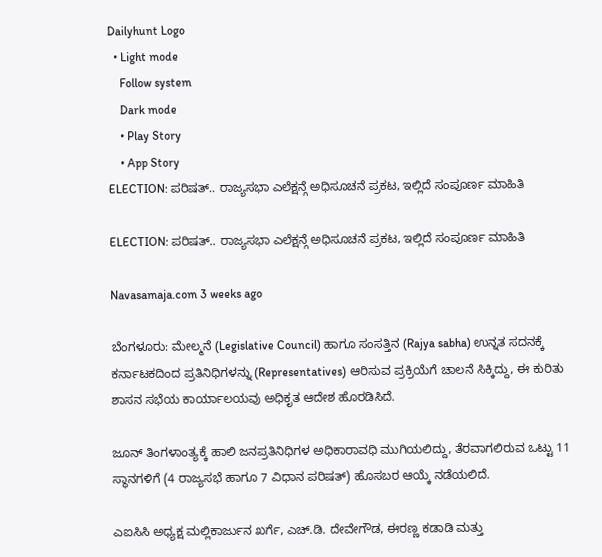Dailyhunt Logo
  • Light mode
    Follow system
    Dark mode
    • Play Story
    • App Story
ELECTION: ಪರಿಷತ್.. ರಾಜ್ಯಸಭಾ ಎಲೆಕ್ಷನ್ಗೆ ಅಧಿಸೂಚನೆ ಪ್ರಕಟ, ಇಲ್ಲಿದೆ ಸಂಪೂರ್ಣ ಮಾಹಿತಿ

ELECTION: ಪರಿಷತ್.. ರಾಜ್ಯಸಭಾ ಎಲೆಕ್ಷನ್ಗೆ ಅಧಿಸೂಚನೆ ಪ್ರಕಟ, ಇಲ್ಲಿದೆ ಸಂಪೂರ್ಣ ಮಾಹಿತಿ

Navasamaja.com 3 weeks ago

ಬೆಂಗಳೂರು: ಮೇಲ್ಮನೆ (Legislative Council) ಹಾಗೂ ಸಂಸತ್ತಿನ (Rajya sabha) ಉನ್ನತ ಸದನಕ್ಕೆ ಕರ್ನಾಟಕದಿಂದ ಪ್ರತಿನಿಧಿಗಳನ್ನು (Representatives) ಆರಿಸುವ ಪ್ರಕ್ರಿಯೆಗೆ ಚಾಲನೆ ಸಿಕ್ಕಿದ್ದು, ಈ ಕುರಿತು ಶಾಸನ ಸಭೆಯ ಕಾರ್ಯಾಲಯವು ಅಧಿಕೃತ ಆದೇಶ ಹೊರಡಿಸಿದೆ.

ಜೂನ್ ತಿಂಗಳಾಂತ್ಯಕ್ಕೆ ಹಾಲಿ ಜನಪ್ರತಿನಿಧಿಗಳ ಅಧಿಕಾರಾವಧಿ ಮುಗಿಯಲಿದ್ದು, ತೆರವಾಗಲಿರುವ ಒಟ್ಟು 11 ಸ್ಥಾನಗಳಿಗೆ (4 ರಾಜ್ಯಸಭೆ ಹಾಗೂ 7 ವಿಧಾನ ಪರಿಷತ್) ಹೊಸಬರ ಆಯ್ಕೆ ನಡೆಯಲಿದೆ.

ಎಐಸಿಸಿ ಅಧ್ಯಕ್ಷ ಮಲ್ಲಿಕಾರ್ಜುನ ಖರ್ಗೆ, ಎಚ್.ಡಿ. ದೇವೇಗೌಡ, ಈರಣ್ಣ ಕಡಾಡಿ ಮತ್ತು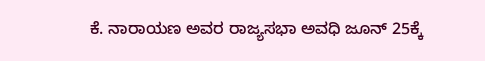ಕೆ. ನಾರಾಯಣ ಅವರ ರಾಜ್ಯಸಭಾ ಅವಧಿ ಜೂನ್ 25ಕ್ಕೆ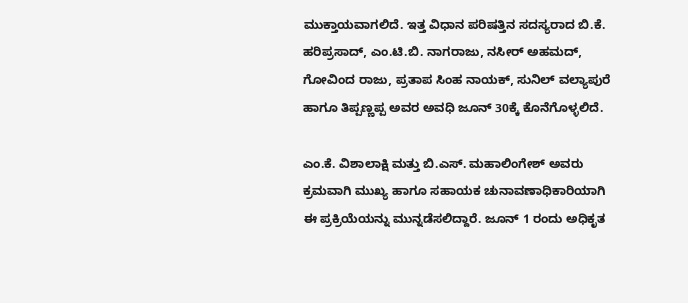ಮುಕ್ತಾಯವಾಗಲಿದೆ. ಇತ್ತ ವಿಧಾನ ಪರಿಷತ್ತಿನ ಸದಸ್ಯರಾದ ಬಿ.ಕೆ. ಹರಿಪ್ರಸಾದ್, ಎಂ.ಟಿ.ಬಿ. ನಾಗರಾಜು, ನಸೀರ್ ಅಹಮದ್, ಗೋವಿಂದ ರಾಜು, ಪ್ರತಾಪ ಸಿಂಹ ನಾಯಕ್, ಸುನಿಲ್ ವಲ್ಯಾಪುರೆ ಹಾಗೂ ತಿಪ್ಪಣ್ಣಪ್ಪ ಅವರ ಅವಧಿ ಜೂನ್ 30ಕ್ಕೆ ಕೊನೆಗೊಳ್ಳಲಿದೆ.

ಎಂ.ಕೆ. ವಿಶಾಲಾಕ್ಷಿ ಮತ್ತು ಬಿ.ಎಸ್. ಮಹಾಲಿಂಗೇಶ್ ಅವರು ಕ್ರಮವಾಗಿ ಮುಖ್ಯ ಹಾಗೂ ಸಹಾಯಕ ಚುನಾವಣಾಧಿಕಾರಿಯಾಗಿ ಈ ಪ್ರಕ್ರಿಯೆಯನ್ನು ಮುನ್ನಡೆಸಲಿದ್ದಾರೆ. ಜೂನ್ 1 ರಂದು ಅಧಿಕೃತ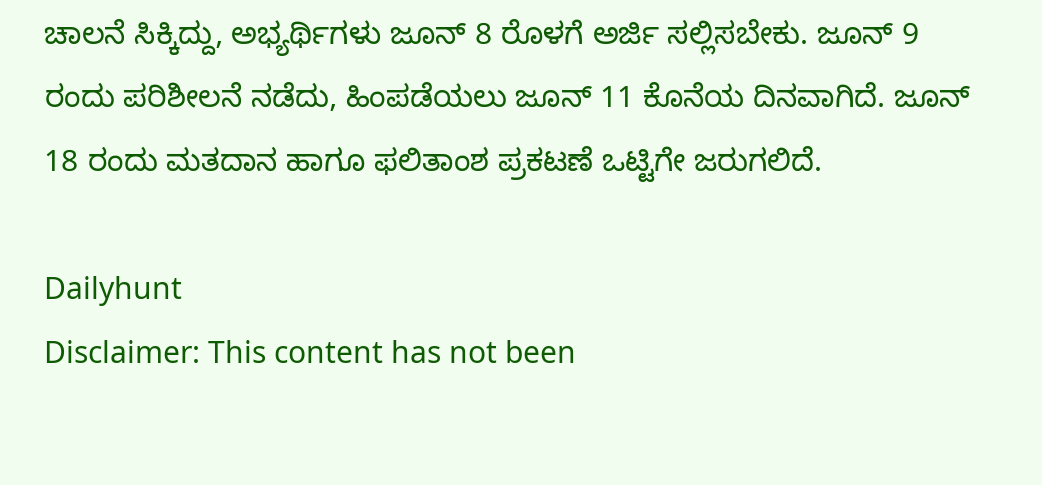ಚಾಲನೆ ಸಿಕ್ಕಿದ್ದು, ಅಭ್ಯರ್ಥಿಗಳು ಜೂನ್ 8 ರೊಳಗೆ ಅರ್ಜಿ ಸಲ್ಲಿಸಬೇಕು. ಜೂನ್ 9 ರಂದು ಪರಿಶೀಲನೆ ನಡೆದು, ಹಿಂಪಡೆಯಲು ಜೂನ್ 11 ಕೊನೆಯ ದಿನವಾಗಿದೆ. ಜೂನ್ 18 ರಂದು ಮತದಾನ ಹಾಗೂ ಫಲಿತಾಂಶ ಪ್ರಕಟಣೆ ಒಟ್ಟಿಗೇ ಜರುಗಲಿದೆ.

Dailyhunt
Disclaimer: This content has not been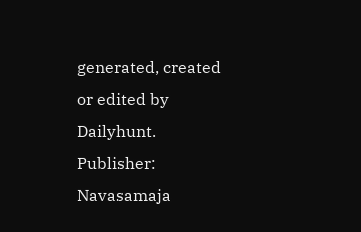generated, created or edited by Dailyhunt. Publisher: Navasamaja